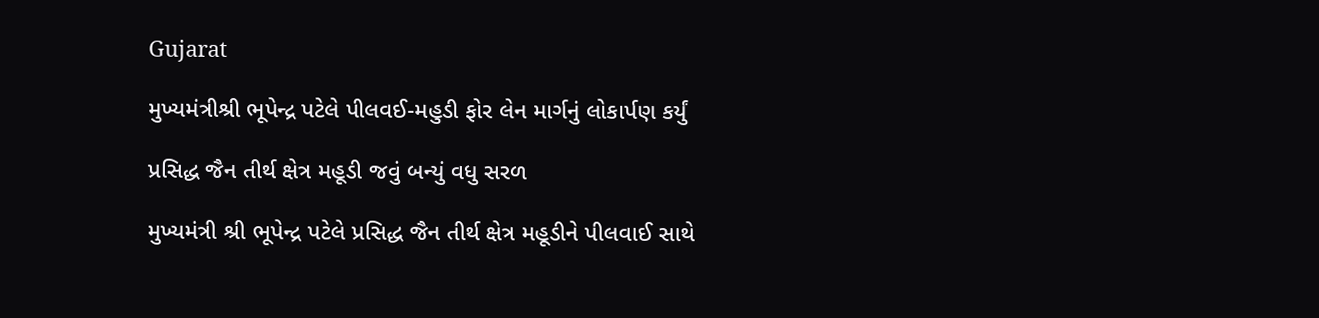Gujarat

મુખ્યમંત્રીશ્રી ભૂપેન્દ્ર પટેલે પીલવઈ-મહુડી ફોર લેન માર્ગનું લોકાર્પણ કર્યું

પ્રસિદ્ધ જૈન તીર્થ ક્ષેત્ર મહૂડી જવું બન્યું વધુ સરળ

મુખ્યમંત્રી શ્રી ભૂપેન્દ્ર પટેલે પ્રસિદ્ધ જૈન તીર્થ ક્ષેત્ર મહૂડીને પીલવાઈ સાથે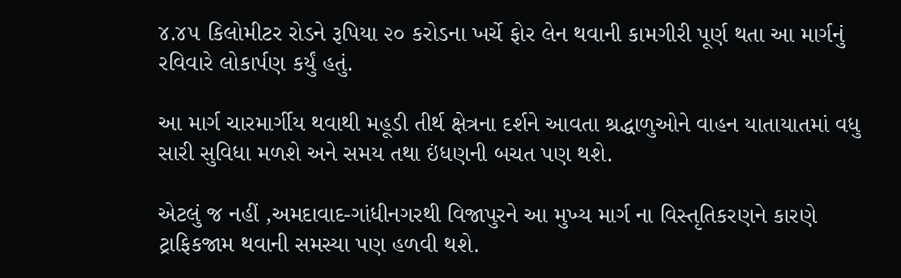૪.૪૫ કિલોમીટર રોડને રૂપિયા ૨૦ કરોડના ખર્ચે ફોર લેન થવાની કામગીરી પૂર્ણ થતા આ માર્ગનું રવિવારે લોકાર્પણ કર્યું હતું.

આ માર્ગ ચારમાર્ગીય થવાથી મહૂડી તીર્થ ક્ષેત્રના દર્શને આવતા શ્રદ્ધાળુઓને વાહન યાતાયાતમાં વધુ સારી સુવિધા મળશે અને સમય તથા ઇંધણની બચત પણ થશે.

એટલું જ નહીં ,અમદાવાદ-ગાંધીનગરથી વિજાપુરને આ મુખ્ય માર્ગ ના વિસ્તૃતિકરણને કારણે ટ્રાફિકજામ થવાની સમસ્યા પણ હળવી થશે.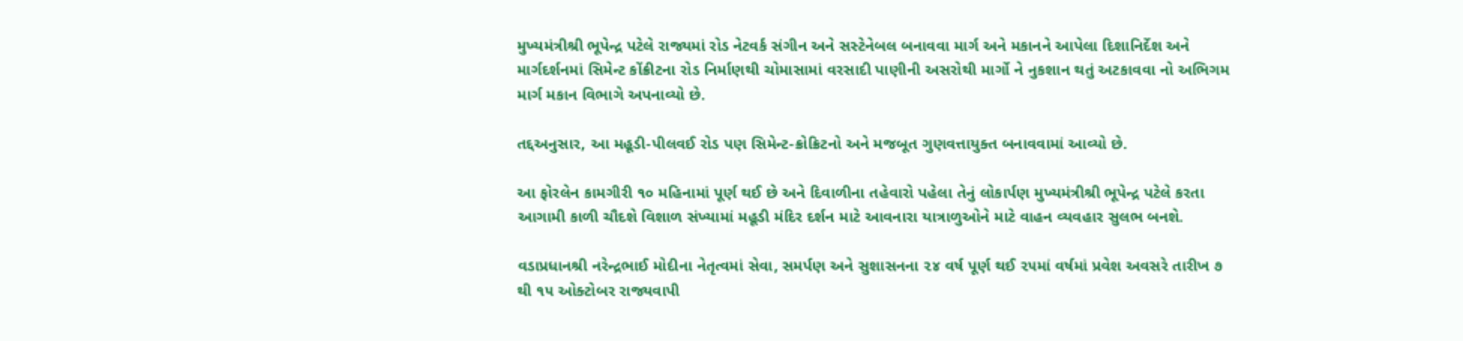મુખ્યમંત્રીશ્રી ભૂપેન્દ્ર પટેલે રાજ્યમાં રોડ નેટવર્ક સંગીન અને સસ્ટેનેબલ બનાવવા માર્ગ અને મકાનને આપેલા દિશાનિર્દેશ અને માર્ગદર્શનમાં સિમેન્ટ કોંક્રીટના રોડ નિર્માણથી ચોમાસામાં વરસાદી પાણીની અસરોથી માર્ગો ને નુકશાન થતું અટકાવવા નો અભિગમ માર્ગ મકાન વિભાગે અપનાવ્યો છે.

તદ્દઅનુસાર, આ મહૂડી-પીલવઈ રોડ પણ સિમેન્ટ-ક્રોક્રિટનો અને મજબૂત ગુણવત્તાયુક્ત બનાવવામાં આવ્યો છે.

આ ફોરલેન કામગીરી ૧૦ મહિનામાં પૂર્ણ થઈ છે અને દિવાળીના તહેવારો પહેલા તેનું લોકાર્પણ મુખ્યમંત્રીશ્રી ભૂપેન્દ્ર પટેલે કરતા આગામી કાળી ચૌદશે વિશાળ સંખ્યામાં મહૂડી મંદિર દર્શન માટે આવનારા યાત્રાળુઓને માટે વાહન વ્યવહાર સુલભ બનશે.

વડાપ્રધાનશ્રી નરેન્દ્રભાઈ મોદીના નેતૃત્વમાં સેવા, સમર્પણ અને સુશાસનના ૨૪ વર્ષ પૂર્ણ થઈ ૨૫માં વર્ષમાં પ્રવેશ અવસરે તારીખ ૭ થી ૧૫ ઓક્ટોબર રાજ્યવાપી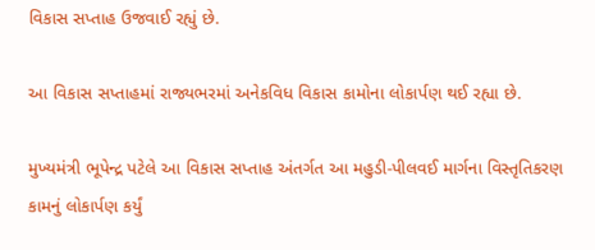વિકાસ સપ્તાહ ઉજવાઈ રહ્યું છે.

આ વિકાસ સપ્તાહમાં રાજ્યભરમાં અનેકવિધ વિકાસ કામોના લોકાર્પણ થઈ રહ્યા છે.

મુખ્યમંત્રી ભૂપેન્દ્ર પટેલે આ વિકાસ સપ્તાહ અંતર્ગત આ મહુડી-પીલવઈ માર્ગના વિસ્તૃતિકરણ કામનું લોકાર્પણ કર્યું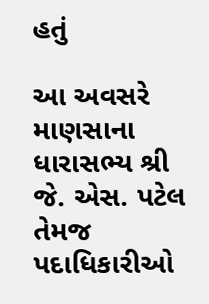હતું

આ અવસરે માણસાના ધારાસભ્ય શ્રી જે. એસ. પટેલ તેમજ પદાધિકારીઓ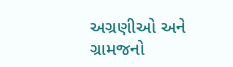અગ્રણીઓ અને ગ્રામજનો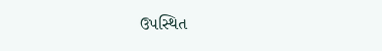ઉપસ્થિત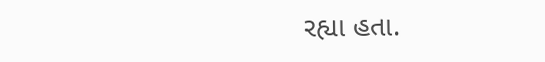રહ્યા હતા.